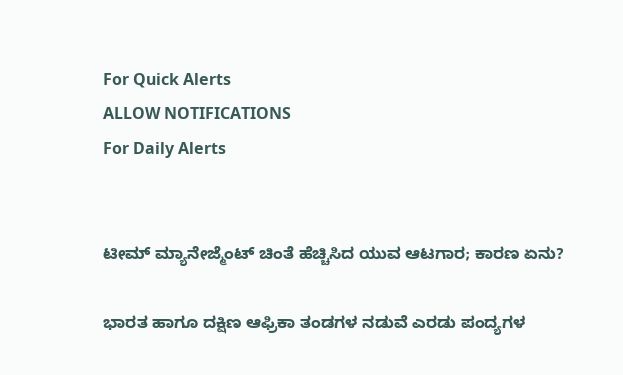For Quick Alerts
ALLOW NOTIFICATIONS
For Daily Alerts


ಟೀಮ್ ಮ್ಯಾನೇಜ್ಮೆಂಟ್‌ ಚಿಂತೆ ಹೆಚ್ಚಿಸಿದ ಯುವ ಆಟಗಾರ; ಕಾರಣ ಏನು?

ಭಾರತ ಹಾಗೂ ದಕ್ಷಿಣ ಆಫ್ರಿಕಾ ತಂಡಗಳ ನಡುವೆ ಎರಡು ಪಂದ್ಯಗಳ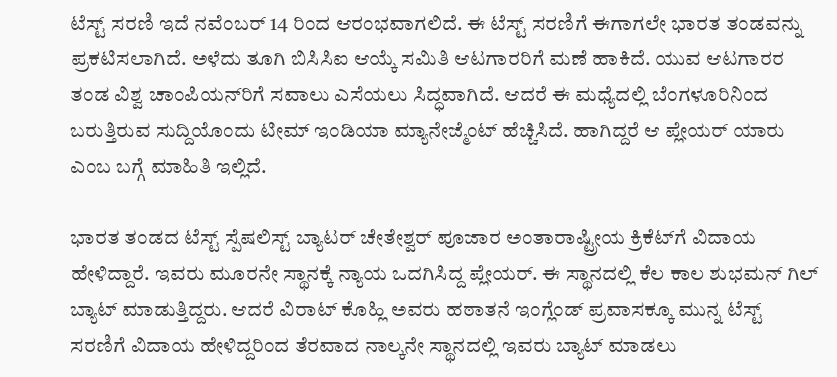ಟೆಸ್ಟ್‌ ಸರಣಿ ಇದೆ ನವೆಂಬರ್‌ 14 ರಿಂದ ಆರಂಭವಾಗಲಿದೆ. ಈ ಟೆಸ್ಟ್‌ ಸರಣಿಗೆ ಈಗಾಗಲೇ ಭಾರತ ತಂಡವನ್ನು ಪ್ರಕಟಿಸಲಾಗಿದೆ. ಅಳೆದು ತೂಗಿ ಬಿಸಿಸಿಐ ಆಯ್ಕೆ ಸಮಿತಿ ಆಟಗಾರರಿಗೆ ಮಣೆ ಹಾಕಿದೆ. ಯುವ ಆಟಗಾರರ ತಂಡ ವಿಶ್ವ ಚಾಂಪಿಯನ್‌ರಿಗೆ ಸವಾಲು ಎಸೆಯಲು ಸಿದ್ಧವಾಗಿದೆ. ಆದರೆ ಈ ಮಧ್ಯೆದಲ್ಲಿ ಬೆಂಗಳೂರಿನಿಂದ ಬರುತ್ತಿರುವ ಸುದ್ದಿಯೊಂದು ಟೀಮ್ ಇಂಡಿಯಾ ಮ್ಯಾನೇಜ್ಮೆಂಟ್‌ ಹೆಚ್ಚಿಸಿದೆ. ಹಾಗಿದ್ದರೆ ಆ ಪ್ಲೇಯರ್ ಯಾರು ಎಂಬ ಬಗ್ಗೆ ಮಾಹಿತಿ ಇಲ್ಲಿದೆ.

ಭಾರತ ತಂಡದ ಟೆಸ್ಟ್‌ ಸ್ಪೆಷಲಿಸ್ಟ್‌ ಬ್ಯಾಟರ್‌ ಚೇತೇಶ್ವರ್ ಪೂಜಾರ ಅಂತಾರಾಷ್ಟ್ರೀಯ ಕ್ರಿಕೆಟ್‌ಗೆ ವಿದಾಯ ಹೇಳಿದ್ದಾರೆ. ಇವರು ಮೂರನೇ ಸ್ಥಾನಕ್ಕೆ ನ್ಯಾಯ ಒದಗಿಸಿದ್ದ ಪ್ಲೇಯರ್. ಈ ಸ್ಥಾನದಲ್ಲಿ ಕೆಲ ಕಾಲ ಶುಭಮನ್‌ ಗಿಲ್ ಬ್ಯಾಟ್ ಮಾಡುತ್ತಿದ್ದರು. ಆದರೆ ವಿರಾಟ್ ಕೊಹ್ಲಿ ಅವರು ಹಠಾತನೆ ಇಂಗ್ಲೆಂಡ್ ಪ್ರವಾಸಕ್ಕೂ ಮುನ್ನ ಟೆಸ್ಟ್‌ ಸರಣಿಗೆ ವಿದಾಯ ಹೇಳಿದ್ದರಿಂದ ತೆರವಾದ ನಾಲ್ಕನೇ ಸ್ಥಾನದಲ್ಲಿ ಇವರು ಬ್ಯಾಟ್ ಮಾಡಲು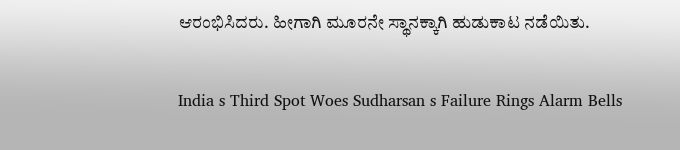ಆರಂಭಿಸಿದರು. ಹೀಗಾಗಿ ಮೂರನೇ ಸ್ಥಾನಕ್ಕಾಗಿ ಹುಡುಕಾಟ ನಡೆಯಿತು.

India s Third Spot Woes Sudharsan s Failure Rings Alarm Bells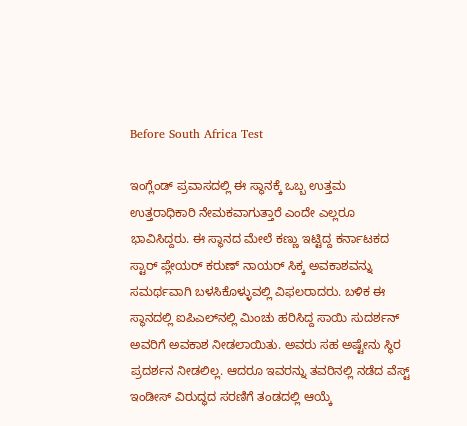Before South Africa Test

ಇಂಗ್ಲೆಂಡ್ ಪ್ರವಾಸದಲ್ಲಿ ಈ ಸ್ಥಾನಕ್ಕೆ ಒಬ್ಬ ಉತ್ತಮ ಉತ್ತರಾಧಿಕಾರಿ ನೇಮಕವಾಗುತ್ತಾರೆ ಎಂದೇ ಎಲ್ಲರೂ ಭಾವಿಸಿದ್ದರು. ಈ ಸ್ಥಾನದ ಮೇಲೆ ಕಣ್ಣು ಇಟ್ಟಿದ್ದ ಕರ್ನಾಟಕದ ಸ್ಟಾರ್ ಪ್ಲೇಯರ್‌ ಕರುಣ್‌ ನಾಯರ್ ಸಿಕ್ಕ ಅವಕಾಶವನ್ನು ಸಮರ್ಥವಾಗಿ ಬಳಸಿಕೊಳ್ಳುವಲ್ಲಿ ವಿಫಲರಾದರು. ಬಳಿಕ ಈ ಸ್ಥಾನದಲ್ಲಿ ಐಪಿಎಲ್‌ನಲ್ಲಿ ಮಿಂಚು ಹರಿಸಿದ್ದ ಸಾಯಿ ಸುದರ್ಶನ್ ಅವರಿಗೆ ಅವಕಾಶ ನೀಡಲಾಯಿತು. ಅವರು ಸಹ ಅಷ್ಟೇನು ಸ್ಥಿರ ಪ್ರದರ್ಶನ ನೀಡಲಿಲ್ಲ. ಆದರೂ ಇವರನ್ನು ತವರಿನಲ್ಲಿ ನಡೆದ ವೆಸ್ಟ್‌ ಇಂಡೀಸ್‌ ವಿರುದ್ಧದ ಸರಣಿಗೆ ತಂಡದಲ್ಲಿ ಆಯ್ಕೆ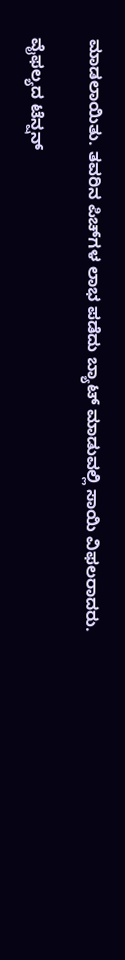ಮಾಡಲಾಯಿತು. ತವರಿನ ಪಿಚ್‌ಗಳ ಲಾಭ ಪಡೆದು ಬ್ಯಾಟ್ ಮಾಡುವಲ್ಲಿ ಸಾಯಿ ವಿಫಲರಾದರು.

ವೈಫಲ್ಯದ ಟೆನ್ಷನ್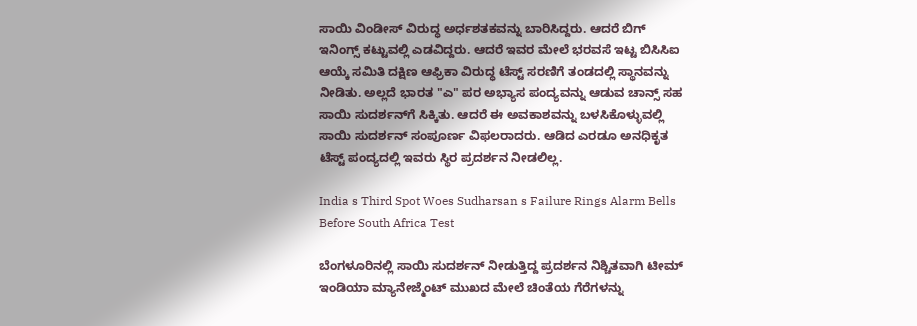ಸಾಯಿ ವಿಂಡೀಸ್ ವಿರುದ್ಧ ಅರ್ಧಶತಕವನ್ನು ಬಾರಿಸಿದ್ದರು. ಆದರೆ ಬಿಗ್ ಇನಿಂಗ್ಸ್ ಕಟ್ಟುವಲ್ಲಿ ಎಡವಿದ್ದರು. ಆದರೆ ಇವರ ಮೇಲೆ ಭರವಸೆ ಇಟ್ಟ ಬಿಸಿಸಿಐ ಆಯ್ಕೆ ಸಮಿತಿ ದಕ್ಷಿಣ ಆಫ್ರಿಕಾ ವಿರುದ್ಧ ಟೆಸ್ಟ್‌ ಸರಣಿಗೆ ತಂಡದಲ್ಲಿ ಸ್ಥಾನವನ್ನು ನೀಡಿತು. ಅಲ್ಲದೆ ಭಾರತ "ಎ" ಪರ ಅಭ್ಯಾಸ ಪಂದ್ಯವನ್ನು ಆಡುವ ಚಾನ್ಸ್‌ ಸಹ ಸಾಯಿ ಸುದರ್ಶನ್‌ಗೆ ಸಿಕ್ಕಿತು. ಆದರೆ ಈ ಅವಕಾಶವನ್ನು ಬಳಸಿಕೊಳ್ಳುವಲ್ಲಿ ಸಾಯಿ ಸುದರ್ಶನ್ ಸಂಪೂರ್ಣ ವಿಫಲರಾದರು. ಆಡಿದ ಎರಡೂ ಅನಧಿಕೃತ ಟೆಸ್ಟ್‌ ಪಂದ್ಯದಲ್ಲಿ ಇವರು ಸ್ಥಿರ ಪ್ರದರ್ಶನ ನೀಡಲಿಲ್ಲ.

India s Third Spot Woes Sudharsan s Failure Rings Alarm Bells Before South Africa Test

ಬೆಂಗಳೂರಿನಲ್ಲಿ ಸಾಯಿ ಸುದರ್ಶನ್ ನೀಡುತ್ತಿದ್ದ ಪ್ರದರ್ಶನ ನಿಶ್ಚಿತವಾಗಿ ಟೀಮ್ ಇಂಡಿಯಾ ಮ್ಯಾನೇಜ್ಮೆಂಟ್ ಮುಖದ ಮೇಲೆ ಚಿಂತೆಯ ಗೆರೆಗಳನ್ನು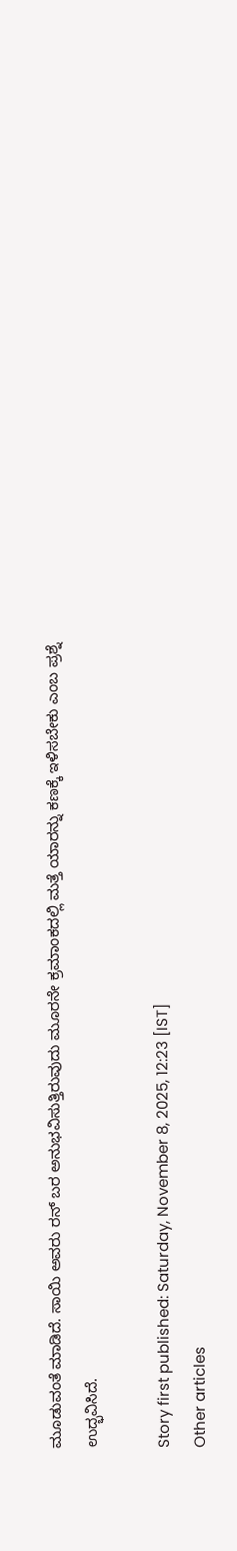ಮೂಡುವಂತೆ ಮಾಡಿದೆ. ಸಾಯಿ ಅವರು ರನ್‌ ಬರ ಅನುಭವಿಸುತ್ತಿರುವುದು ಮೂರನೇ ಕ್ರಮಾಂಕದಲ್ಲಿ ಮತ್ತೆ ಯಾರನ್ನು ಕಣಕ್ಕೆ ಇಳಿಸಬೇಕು ಎಂಬ ಪ್ರಶ್ನೆ ಉದ್ಭವಿಸಿದೆ.

Story first published: Saturday, November 8, 2025, 12:23 [IST]
Other articles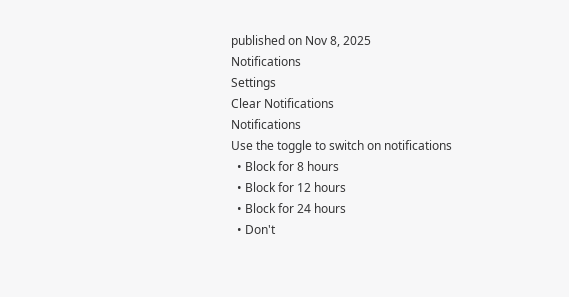published on Nov 8, 2025
Notifications
Settings
Clear Notifications
Notifications
Use the toggle to switch on notifications
  • Block for 8 hours
  • Block for 12 hours
  • Block for 24 hours
  • Don't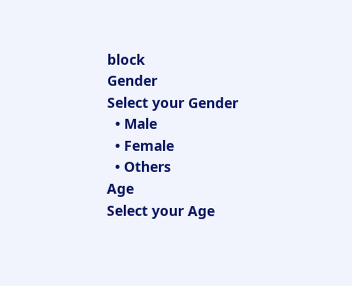block
Gender
Select your Gender
  • Male
  • Female
  • Others
Age
Select your Age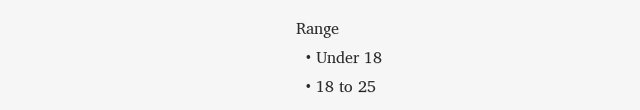Range
  • Under 18
  • 18 to 25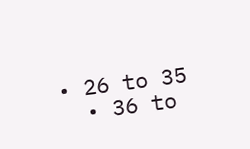• 26 to 35
  • 36 to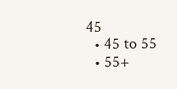45
  • 45 to 55
  • 55+